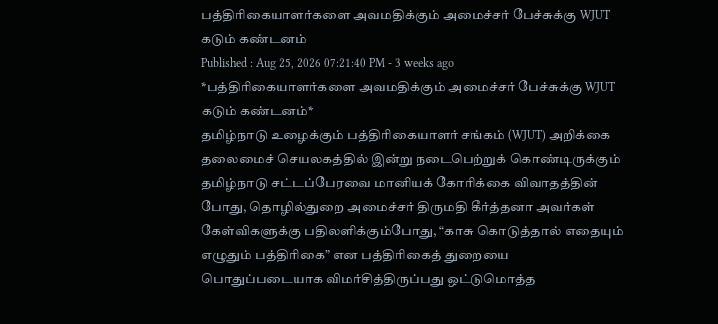பத்திரிகையாளர்களை அவமதிக்கும் அமைச்சர் பேச்சுக்கு WJUT கடும் கண்டனம்
Published : Aug 25, 2026 07:21:40 PM - 3 weeks ago
*பத்திரிகையாளர்களை அவமதிக்கும் அமைச்சர் பேச்சுக்கு WJUT கடும் கண்டனம்*
தமிழ்நாடு உழைக்கும் பத்திரிகையாளர் சங்கம் (WJUT) அறிக்கை
தலைமைச் செயலகத்தில் இன்று நடைபெற்றுக் கொண்டிருக்கும் தமிழ்நாடு சட்டப்பேரவை மானியக் கோரிக்கை விவாதத்தின் போது, தொழில்துறை அமைச்சர் திருமதி கீர்த்தனா அவர்கள் கேள்விகளுக்கு பதிலளிக்கும்போது, “காசு கொடுத்தால் எதையும் எழுதும் பத்திரிகை” என பத்திரிகைத் துறையை பொதுப்படையாக விமர்சித்திருப்பது ஒட்டுமொத்த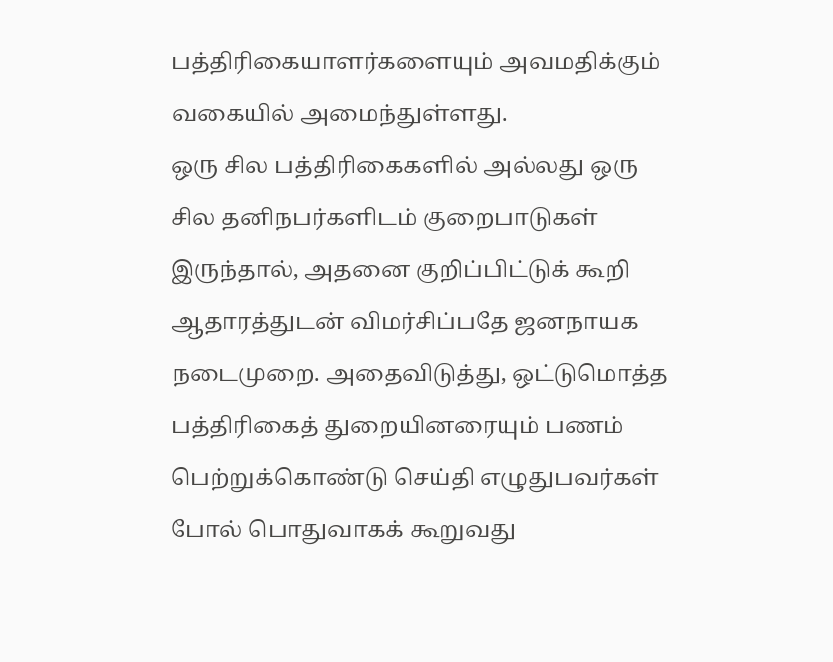பத்திரிகையாளர்களையும் அவமதிக்கும் வகையில் அமைந்துள்ளது.
ஒரு சில பத்திரிகைகளில் அல்லது ஒரு சில தனிநபர்களிடம் குறைபாடுகள் இருந்தால், அதனை குறிப்பிட்டுக் கூறி ஆதாரத்துடன் விமர்சிப்பதே ஜனநாயக நடைமுறை. அதைவிடுத்து, ஒட்டுமொத்த பத்திரிகைத் துறையினரையும் பணம் பெற்றுக்கொண்டு செய்தி எழுதுபவர்கள் போல் பொதுவாகக் கூறுவது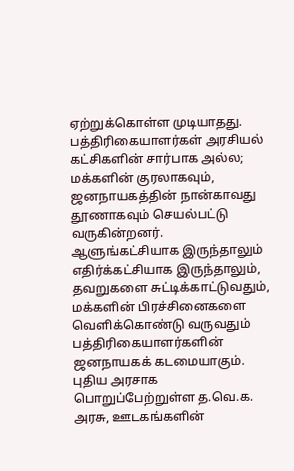ஏற்றுக்கொள்ள முடியாதது.
பத்திரிகையாளர்கள் அரசியல் கட்சிகளின் சார்பாக அல்ல; மக்களின் குரலாகவும், ஜனநாயகத்தின் நான்காவது தூணாகவும் செயல்பட்டு வருகின்றனர். ஆளுங்கட்சியாக இருந்தாலும் எதிர்க்கட்சியாக இருந்தாலும், தவறுகளை சுட்டிக்காட்டுவதும், மக்களின் பிரச்சினைகளை வெளிக்கொண்டு வருவதும் பத்திரிகையாளர்களின் ஜனநாயகக் கடமையாகும்.
புதிய அரசாக பொறுப்பேற்றுள்ள த.வெ.க. அரசு, ஊடகங்களின்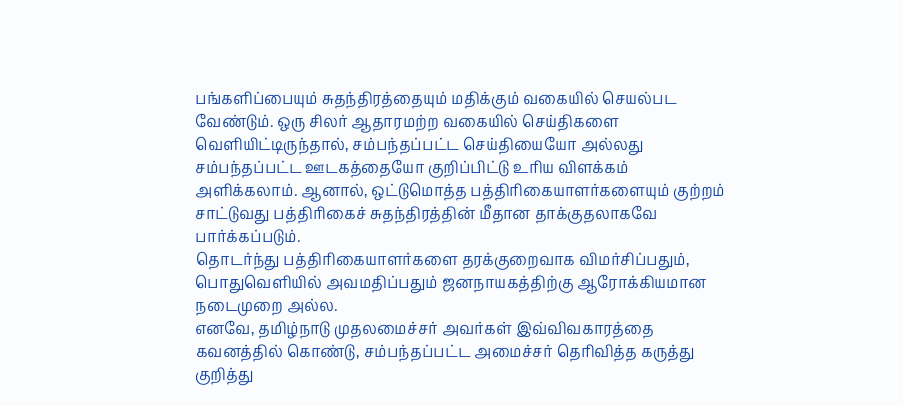பங்களிப்பையும் சுதந்திரத்தையும் மதிக்கும் வகையில் செயல்பட வேண்டும். ஒரு சிலர் ஆதாரமற்ற வகையில் செய்திகளை வெளியிட்டிருந்தால், சம்பந்தப்பட்ட செய்தியையோ அல்லது சம்பந்தப்பட்ட ஊடகத்தையோ குறிப்பிட்டு உரிய விளக்கம் அளிக்கலாம். ஆனால், ஒட்டுமொத்த பத்திரிகையாளர்களையும் குற்றம் சாட்டுவது பத்திரிகைச் சுதந்திரத்தின் மீதான தாக்குதலாகவே பார்க்கப்படும்.
தொடர்ந்து பத்திரிகையாளர்களை தரக்குறைவாக விமர்சிப்பதும், பொதுவெளியில் அவமதிப்பதும் ஜனநாயகத்திற்கு ஆரோக்கியமான நடைமுறை அல்ல.
எனவே, தமிழ்நாடு முதலமைச்சர் அவர்கள் இவ்விவகாரத்தை கவனத்தில் கொண்டு, சம்பந்தப்பட்ட அமைச்சர் தெரிவித்த கருத்து குறித்து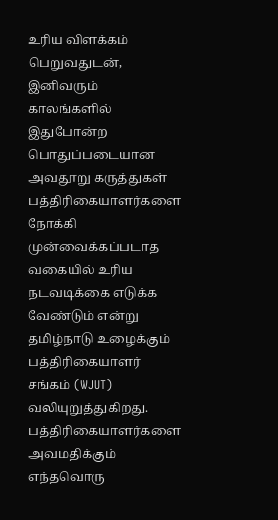உரிய விளக்கம் பெறுவதுடன், இனிவரும் காலங்களில் இதுபோன்ற பொதுப்படையான அவதூறு கருத்துகள் பத்திரிகையாளர்களை நோக்கி முன்வைக்கப்படாத வகையில் உரிய நடவடிக்கை எடுக்க வேண்டும் என்று தமிழ்நாடு உழைக்கும் பத்திரிகையாளர் சங்கம் (WJUT) வலியுறுத்துகிறது.
பத்திரிகையாளர்களை அவமதிக்கும் எந்தவொரு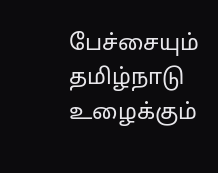பேச்சையும் தமிழ்நாடு உழைக்கும்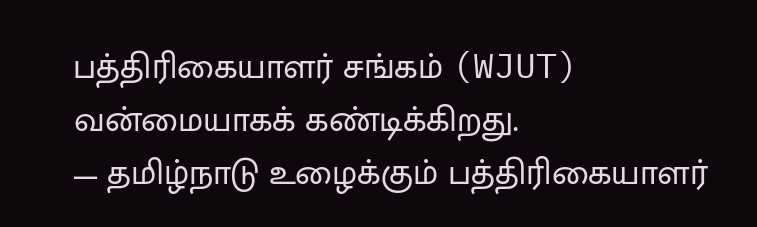பத்திரிகையாளர் சங்கம் (WJUT) வன்மையாகக் கண்டிக்கிறது.
— தமிழ்நாடு உழைக்கும் பத்திரிகையாளர்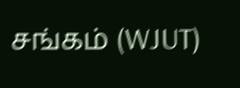சங்கம் (WJUT)